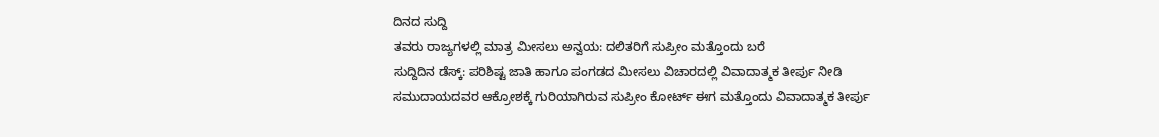ದಿನದ ಸುದ್ದಿ
ತವರು ರಾಜ್ಯಗಳಲ್ಲಿ ಮಾತ್ರ ಮೀಸಲು ಅನ್ವಯ: ದಲಿತರಿಗೆ ಸುಪ್ರೀಂ ಮತ್ತೊಂದು ಬರೆ
ಸುದ್ದಿದಿನ ಡೆಸ್ಕ್: ಪರಿಶಿಷ್ಟ ಜಾತಿ ಹಾಗೂ ಪಂಗಡದ ಮೀಸಲು ವಿಚಾರದಲ್ಲಿ ವಿವಾದಾತ್ಮಕ ತೀರ್ಪು ನೀಡಿ ಸಮುದಾಯದವರ ಆಕ್ರೋಶಕ್ಕೆ ಗುರಿಯಾಗಿರುವ ಸುಪ್ರೀಂ ಕೋರ್ಟ್ ಈಗ ಮತ್ತೊಂದು ವಿವಾದಾತ್ಮಕ ತೀರ್ಪು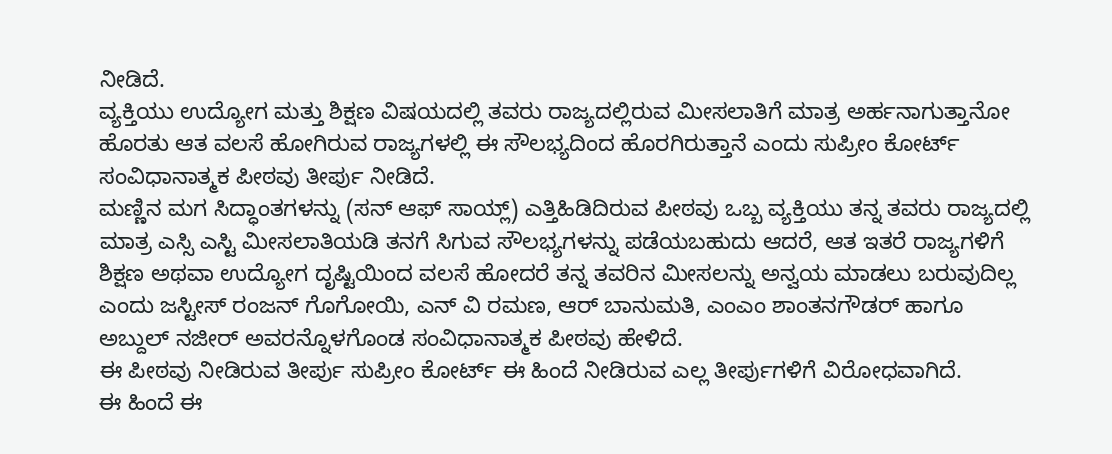ನೀಡಿದೆ.
ವ್ಯಕ್ತಿಯು ಉದ್ಯೋಗ ಮತ್ತು ಶಿಕ್ಷಣ ವಿಷಯದಲ್ಲಿ ತವರು ರಾಜ್ಯದಲ್ಲಿರುವ ಮೀಸಲಾತಿಗೆ ಮಾತ್ರ ಅರ್ಹನಾಗುತ್ತಾನೋ ಹೊರತು ಆತ ವಲಸೆ ಹೋಗಿರುವ ರಾಜ್ಯಗಳಲ್ಲಿ ಈ ಸೌಲಭ್ಯದಿಂದ ಹೊರಗಿರುತ್ತಾನೆ ಎಂದು ಸುಪ್ರೀಂ ಕೋರ್ಟ್ ಸಂವಿಧಾನಾತ್ಮಕ ಪೀಠವು ತೀರ್ಪು ನೀಡಿದೆ.
ಮಣ್ಣಿನ ಮಗ ಸಿದ್ಧಾಂತಗಳನ್ನು (ಸನ್ ಆಫ್ ಸಾಯ್ಲ್) ಎತ್ತಿಹಿಡಿದಿರುವ ಪೀಠವು ಒಬ್ಬ ವ್ಯಕ್ತಿಯು ತನ್ನ ತವರು ರಾಜ್ಯದಲ್ಲಿ ಮಾತ್ರ ಎಸ್ಸಿ ಎಸ್ಟಿ ಮೀಸಲಾತಿಯಡಿ ತನಗೆ ಸಿಗುವ ಸೌಲಭ್ಯಗಳನ್ನು ಪಡೆಯಬಹುದು ಆದರೆ, ಆತ ಇತರೆ ರಾಜ್ಯಗಳಿಗೆ ಶಿಕ್ಷಣ ಅಥವಾ ಉದ್ಯೋಗ ದೃಷ್ಟಿಯಿಂದ ವಲಸೆ ಹೋದರೆ ತನ್ನ ತವರಿನ ಮೀಸಲನ್ನು ಅನ್ವಯ ಮಾಡಲು ಬರುವುದಿಲ್ಲ ಎಂದು ಜಸ್ಟೀಸ್ ರಂಜನ್ ಗೊಗೋಯಿ, ಎನ್ ವಿ ರಮಣ, ಆರ್ ಬಾನುಮತಿ, ಎಂಎಂ ಶಾಂತನಗೌಡರ್ ಹಾಗೂ ಅಬ್ದುಲ್ ನಜೀರ್ ಅವರನ್ನೊಳಗೊಂಡ ಸಂವಿಧಾನಾತ್ಮಕ ಪೀಠವು ಹೇಳಿದೆ.
ಈ ಪೀಠವು ನೀಡಿರುವ ತೀರ್ಪು ಸುಪ್ರೀಂ ಕೋರ್ಟ್ ಈ ಹಿಂದೆ ನೀಡಿರುವ ಎಲ್ಲ ತೀರ್ಪುಗಳಿಗೆ ವಿರೋಧವಾಗಿದೆ.
ಈ ಹಿಂದೆ ಈ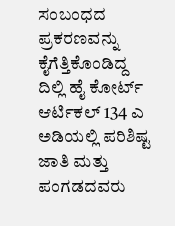ಸಂಬಂಧದ ಪ್ರಕರಣವನ್ನು ಕೈಗೆತ್ತಿಕೊಂಡಿದ್ದ ದಿಲ್ಲಿ ಹೈ ಕೋರ್ಟ್ ಆರ್ಟಿಕಲ್ 134 ಎ ಅಡಿಯಲ್ಲಿ ಪರಿಶಿಷ್ಟ ಜಾತಿ ಮತ್ತು ಪಂಗಡದವರು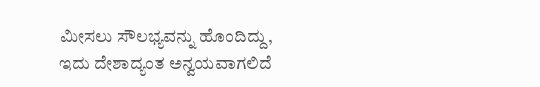ಮೀಸಲು ಸೌಲಭ್ಯವನ್ನು ಹೊಂದಿದ್ದು, ಇದು ದೇಶಾದ್ಯಂತ ಅನ್ವಯವಾಗಲಿದೆ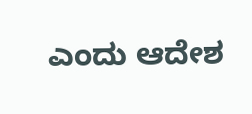ಎಂದು ಆದೇಶ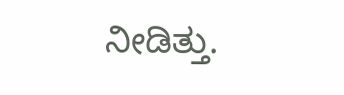ನೀಡಿತ್ತು.